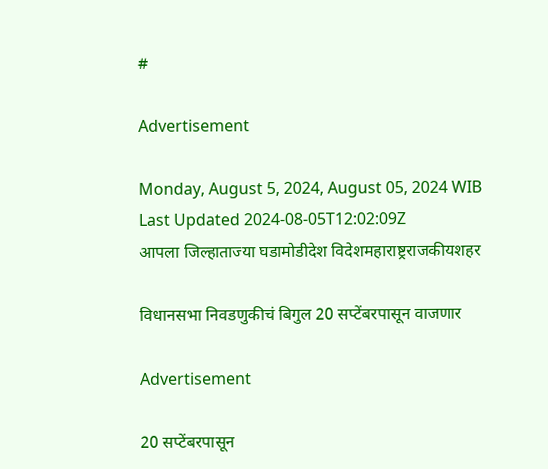#

Advertisement

Monday, August 5, 2024, August 05, 2024 WIB
Last Updated 2024-08-05T12:02:09Z
आपला जिल्हाताज्या घडामोडीदेश विदेशमहाराष्ट्रराजकीयशहर

विधानसभा निवडणुकीचं बिगुल 20 सप्टेंबरपासून वाजणार

Advertisement

20 सप्टेंबरपासून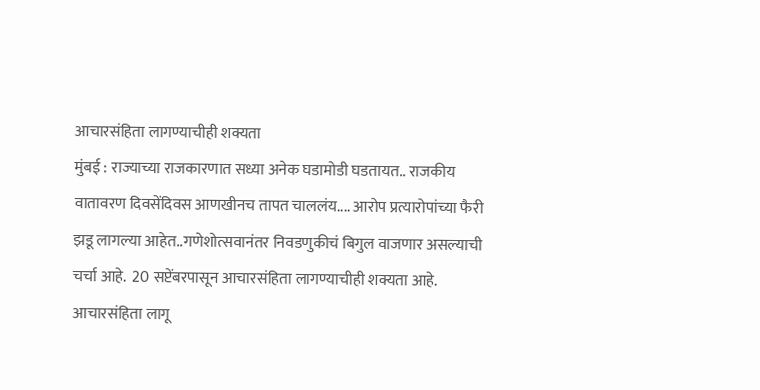आचारसंहिता लागण्याचीही शक्यता
मुंबई : राज्याच्या राजकारणात सध्या अनेक घडामोडी घडतायत.. राजकीय वातावरण दिवसेंदिवस आणखीनच तापत चाललंय.... आरोप प्रत्यारोपांच्या फैरी झडू लागल्या आहेत..गणेशोत्सवानंतर निवडणुकीचं बिगुल वाजणार असल्याची चर्चा आहे.  20 सप्टेंबरपासून आचारसंहिता लागण्याचीही शक्यता आहे.
आचारसंहिता लागू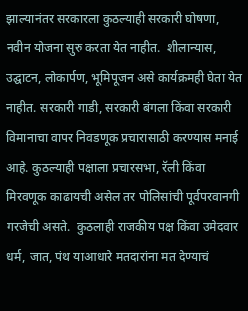झाल्यानंतर सरकारला कुठल्याही सरकारी घोषणा, नवीन योजना सुरु करता येत नाहीत.  शीलान्यास, उद्घाटन, लोकार्पण, भूमिपूजन असे कार्यक्रमही घेता येत नाहीत. सरकारी गाडी, सरकारी बंगला किंवा सरकारी विमानाचा वापर निवडणूक प्रचारासाठी करण्यास मनाई आहे. कुठल्याही पक्षाला प्रचारसभा, रॅली किंवा मिरवणूक काढायची असेल तर पोलिसांची पूर्वपरवानगी गरजेची असते.  कुठलाही राजकीय पक्ष किंवा उमेदवार धर्म, जात, पंथ याआधारे मतदारांना मत देण्याचं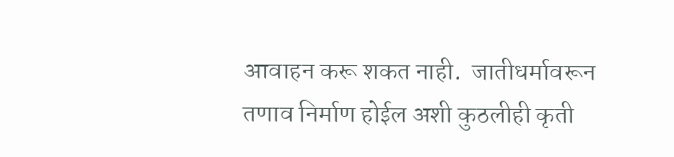आवाहन करू शकत नाही.  जातीधर्मावरून तणाव निर्माण होईल अशी कुठलीही कृती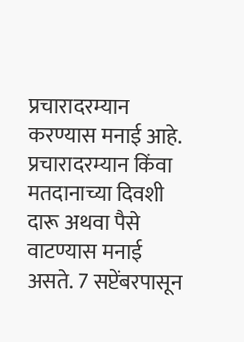प्रचारादरम्यान करण्यास मनाई आहे.  प्रचारादरम्यान किंवा मतदानाच्या दिवशी दारू अथवा पैसे वाटण्यास मनाई असते. 7 सप्टेंबरपासून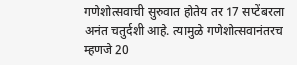गणेशोत्सवाची सुरुवात होतेय तर 17 सप्टेंबरला अनंत चतुर्दशी आहे. त्यामुळे गणेशोत्सवानंतरच म्हणजे 20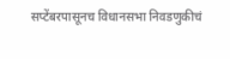सप्टेंबरपासूनच विधानसभा निवडणुकीचं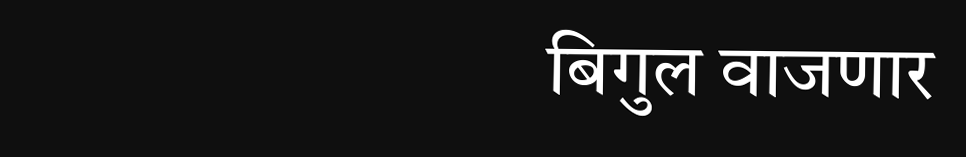बिगुल वाजणार